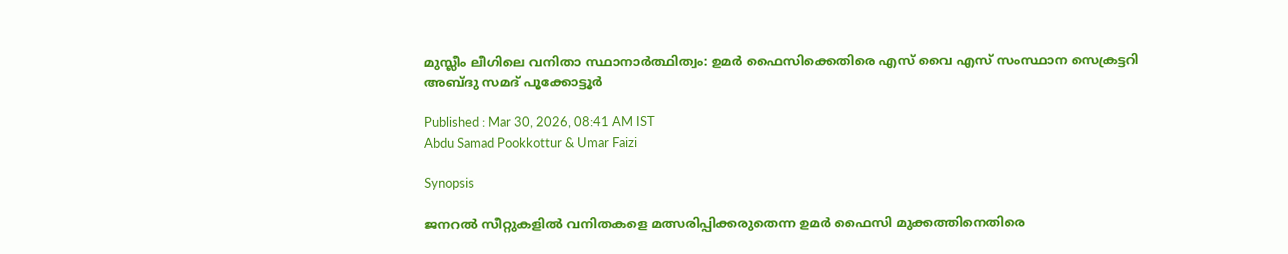മുസ്ലീം ലീഗിലെ വനിതാ സ്ഥാനാർത്ഥിത്വം: ഉമർ ഫൈസിക്കെതിരെ എസ് വൈ എസ് സംസ്ഥാന സെക്രട്ടറി അബ്ദു സമദ് പൂക്കോട്ടൂർ

Published : Mar 30, 2026, 08:41 AM IST
Abdu Samad Pookkottur & Umar Faizi

Synopsis

ജനറൽ സീറ്റുകളിൽ വനിതകളെ മത്സരിപ്പിക്കരുതെന്ന ഉമർ ഫൈസി മുക്കത്തിനെതിരെ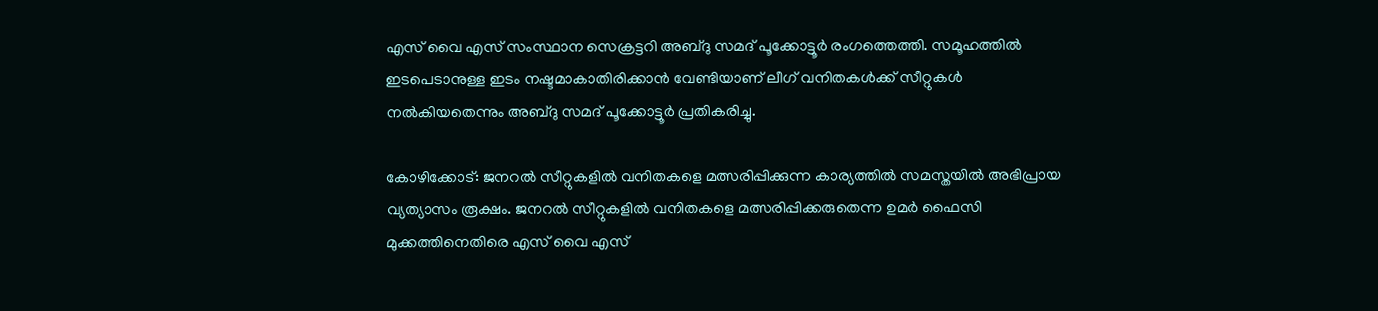എസ് വൈ എസ് സംസ്ഥാന സെക്രട്ടറി അബ്ദു സമദ് പൂക്കോട്ടൂർ രംഗത്തെത്തി. സമൂഹത്തിൽ ഇടപെടാനുള്ള ഇടം നഷ്ടമാകാതിരിക്കാൻ വേണ്ടിയാണ് ലീഗ് വനിതകൾക്ക് സീറ്റുകൾ നൽകിയതെന്നും അബ്ദു സമദ് പൂക്കോട്ടൂർ പ്രതികരിച്ചു.

കോഴിക്കോട്: ജനറൽ സീറ്റുകളിൽ വനിതകളെ മത്സരിപ്പിക്കുന്ന കാര്യത്തിൽ സമസ്തയിൽ അഭിപ്രായ വ്യത്യാസം രൂക്ഷം. ജനറൽ സീറ്റുകളിൽ വനിതകളെ മത്സരിപ്പിക്കരുതെന്ന ഉമർ ഫൈസി മുക്കത്തിനെതിരെ എസ് വൈ എസ്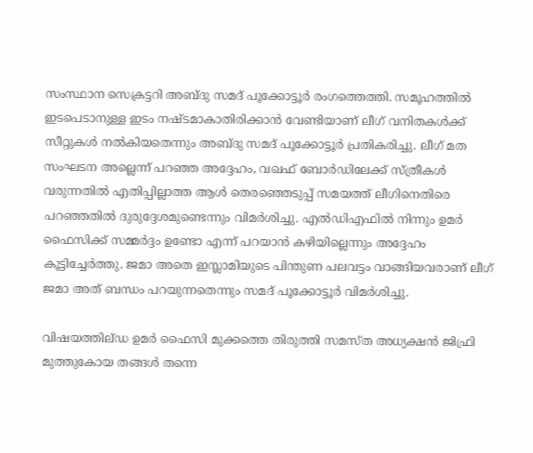സംസ്ഥാന സെക്രട്ടറി അബ്ദു സമദ് പൂക്കോട്ടൂർ രംഗത്തെത്തി. സമൂഹത്തിൽ ഇടപെടാനുള്ള ഇടം നഷ്ടമാകാതിരിക്കാൻ വേണ്ടിയാണ് ലീഗ് വനിതകൾക്ക് സീറ്റുകൾ നൽകിയതെന്നും അബ്ദു സമദ് പൂക്കോട്ടൂർ പ്രതികരിച്ചു. ലീഗ് മത സംഘടന അല്ലെന്ന് പറഞ്ഞ അദ്ദേഹം, വഖഫ് ബോർഡിലേക്ക് സ്ത്രീകൾ വരുന്നതിൽ എതിപ്പില്ലാത്ത ആൾ തെരഞ്ഞെടുപ്പ് സമയത്ത് ലീഗിനെതിരെ പറഞ്ഞതിൽ ദുരുദ്ദേശമുണ്ടെന്നും വിമര്‍ശിച്ചു. എൽഡിഎഫിൽ നിന്നും ഉമർ ഫൈസിക്ക് സമ്മർദ്ദം ഉണ്ടോ എന്ന് പറയാൻ കഴിയില്ലെന്നും അദ്ദേഹം കൂട്ടിച്ചേര്‍ത്തു. ജമാ അതെ ഇസ്ലാമിയുടെ പിന്തുണ പലവട്ടം വാങ്ങിയവരാണ് ലീഗ് ജമാ അത് ബന്ധം പറയുന്നതെന്നും സമദ് പൂക്കോട്ടൂർ വിമർശിച്ചു.

വിഷയത്തില്ഡ ഉമർ ഫൈസി മുക്കത്തെ തിരുത്തി സമസ്ത അധ്യക്ഷൻ ജിഫ്രി മുത്തുകോയ തങ്ങൾ തന്നെ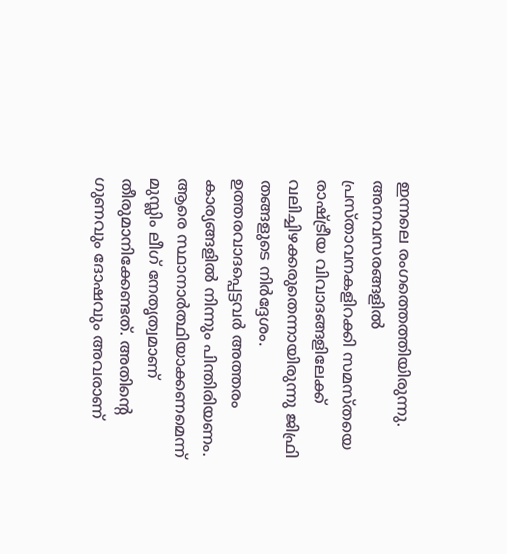ഇന്നലെ രംഗത്തെത്തിയിരുന്നു. അനവസരങ്ങളിൽ പ്രസ്താവനകളിറക്കി സമസ്തയെ രാഷ്ട്രീയ വിവാദങ്ങളിലേക്ക് വലിച്ചിഴക്കരുതെന്നായിരുന്നു ജിഫ്രി തങ്ങളുടെ നിർദ്ദേശം. ഉത്തരവാദപ്പെട്ടവർ അത്തരം കാര്യങ്ങളിൽ നിന്നും പിന്തിരിയണം. ആരെ സ്ഥാനാർത്ഥിയാക്കണമെന്ന് മുസ്ലിം ലീഗ് നേതൃത്വമാണ് തീരുമാനിക്കേണ്ടത്. അതിന്‍റെ ഗുണവും ദോഷവും അവരാണ്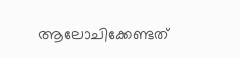ആലോചിക്കേണ്ടത്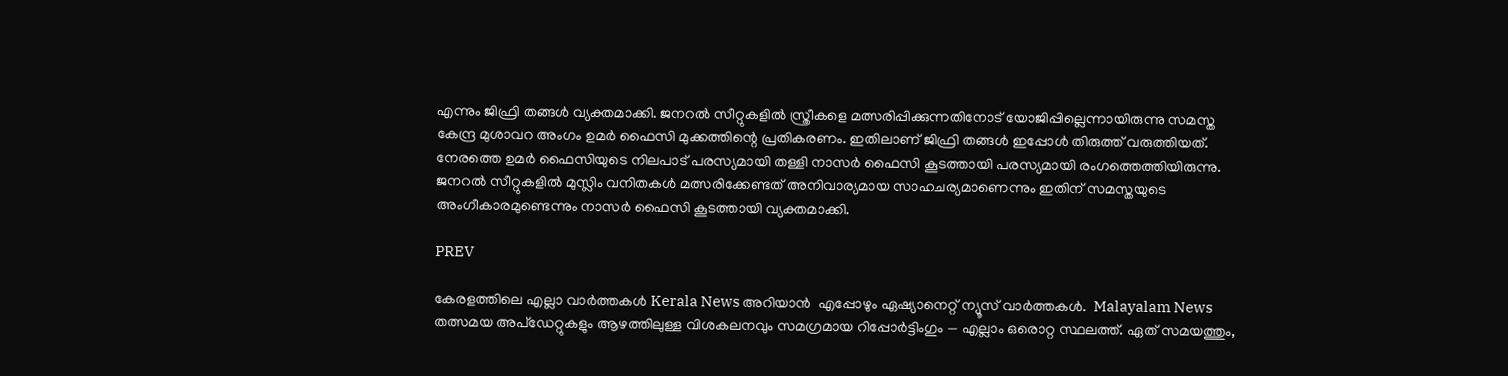എന്നും ജിഫ്രി തങ്ങൾ വ്യക്തമാക്കി. ജനറൽ സീറ്റുകളിൽ സ്ത്രീകളെ മത്സരിപ്പിക്കുന്നതിനോട് യോജിപ്പില്ലെന്നായിരുന്നു സമസ്ത കേന്ദ്ര മുശാവറ അംഗം ഉമർ ഫൈസി മുക്കത്തിന്റെ പ്രതികരണം. ഇതിലാണ് ജിഫ്രി തങ്ങൾ ഇപ്പോൾ തിരുത്ത് വരുത്തിയത്. നേരത്തെ ഉമർ ഫൈസിയുടെ നിലപാട് പരസ്യമായി തള്ളി നാസർ ഫൈസി കൂടത്തായി പരസ്യമായി രംഗത്തെത്തിയിരുന്നു. ജനറൽ സീറ്റുകളിൽ മുസ്ലിം വനിതകൾ മത്സരിക്കേണ്ടത് അനിവാര്യമായ സാഹചര്യമാണെന്നും ഇതിന് സമസ്തയുടെ അംഗീകാരമുണ്ടെന്നും നാസർ ഫൈസി കൂടത്തായി വ്യക്തമാക്കി.

PREV

കേരളത്തിലെ എല്ലാ വാർത്തകൾ Kerala News അറിയാൻ  എപ്പോഴും ഏഷ്യാനെറ്റ് ന്യൂസ് വാർത്തകൾ.  Malayalam News   തത്സമയ അപ്‌ഡേറ്റുകളും ആഴത്തിലുള്ള വിശകലനവും സമഗ്രമായ റിപ്പോർട്ടിംഗും — എല്ലാം ഒരൊറ്റ സ്ഥലത്ത്. ഏത് സമയത്തും,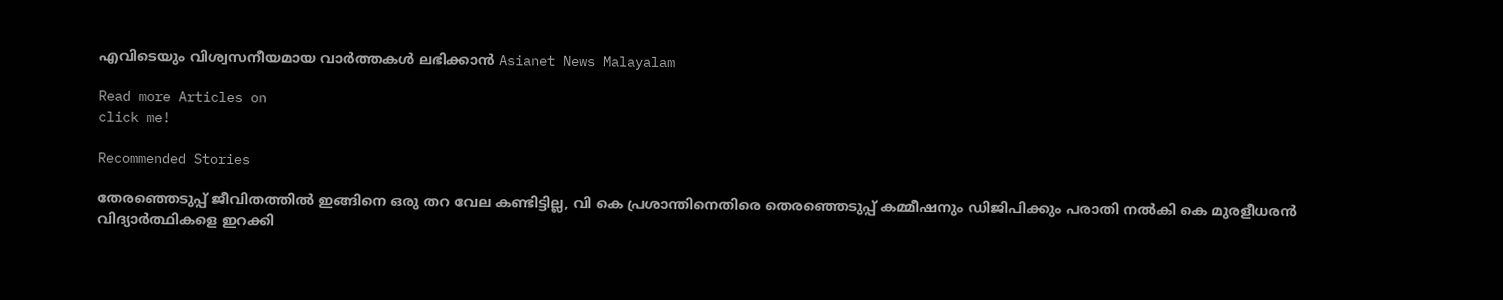എവിടെയും വിശ്വസനീയമായ വാർത്തകൾ ലഭിക്കാൻ Asianet News Malayalam

Read more Articles on
click me!

Recommended Stories

തേരഞ്ഞെടുപ്പ് ജീവിതത്തിൽ ഇങ്ങിനെ ഒരു തറ വേല കണ്ടിട്ടില്ല, വി കെ പ്രശാന്തിനെതിരെ തെരഞ്ഞെടുപ്പ് കമ്മീഷനും ഡിജിപിക്കും പരാതി നൽകി കെ മുരളീധരന്‍
വിദ്യാര്‍ത്ഥികളെ ഇറക്കി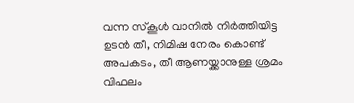വന്ന സ്‌കൂള്‍ വാനില്‍ നിര്‍ത്തിയിട്ട ഉടന്‍ തീ, നിമിഷ നേരം കൊണ്ട് അപകടം, തീ ആണയ്ക്കാനുള്ള ശ്രമം വിഫലം